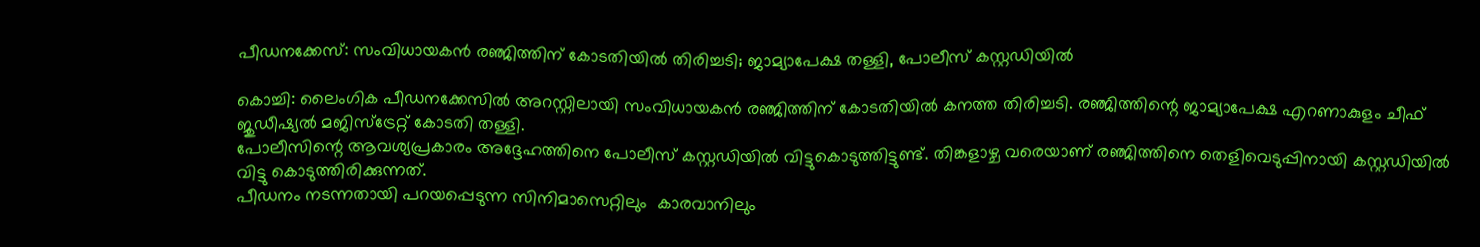പീഡനക്കേസ്: സംവിധായകൻ രഞ്ജിത്തിന് കോടതിയിൽ തിരിച്ചടി; ജാമ്യാപേക്ഷ തള്ളി, പോലീസ് കസ്റ്റഡിയിൽ

കൊച്ചി: ലൈംഗിക പീഡനക്കേസിൽ അറസ്റ്റിലായി സംവിധായകൻ രഞ്ജിത്തിന് കോടതിയിൽ കനത്ത തിരിച്ചടി. രഞ്ജിത്തിന്റെ ജാമ്യാപേക്ഷ എറണാകുളം ചീഫ് ജുഡീഷ്യൽ മജിസ്‌ട്രേറ്റ് കോടതി തള്ളി.
പോലീസിന്റെ ആവശ്യപ്രകാരം അദ്ദേഹത്തിനെ പോലീസ് കസ്റ്റഡിയിൽ വിട്ടുകൊടുത്തിട്ടുണ്ട്. തിങ്കളാഴ്ച വരെയാണ് രഞ്ജിത്തിനെ തെളിവെടുപ്പിനായി കസ്റ്റഡിയിൽ വിട്ടു കൊടുത്തിരിക്കുന്നത്.
പീഡനം നടന്നതായി പറയപ്പെടുന്ന സിനിമാസെറ്റിലും  കാരവാനിലും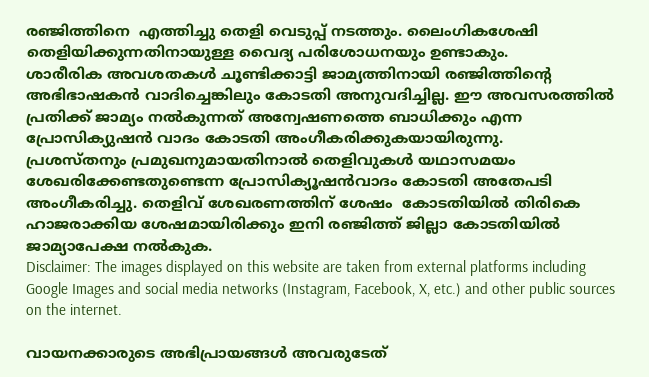രഞ്ജിത്തിനെ  എത്തിച്ചു തെളി വെടുപ്പ് നടത്തും. ലൈംഗികശേഷി തെളിയിക്കുന്നതിനായുള്ള വൈദ്യ പരിശോധനയും ഉണ്ടാകും.
ശാരീരിക അവശതകൾ ചൂണ്ടിക്കാട്ടി ജാമ്യത്തിനായി രഞ്ജിത്തിന്റെ അഭിഭാഷകൻ വാദിച്ചെങ്കിലും കോടതി അനുവദിച്ചില്ല. ഈ അവസരത്തിൽ പ്രതിക്ക് ജാമ്യം നൽകുന്നത് അന്വേഷണത്തെ ബാധിക്കും എന്ന പ്രോസിക്യുഷൻ വാദം കോടതി അംഗീകരിക്കുകയായിരുന്നു.
പ്രശസ്തനും പ്രമുഖനുമായതിനാൽ തെളിവുകൾ യഥാസമയം ശേഖരിക്കേണ്ടതുണ്ടെന്ന പ്രോസിക്യൂഷൻവാദം കോടതി അതേപടി അംഗീകരിച്ചു. തെളിവ് ശേഖരണത്തിന് ശേഷം  കോടതിയിൽ തിരികെ ഹാജരാക്കിയ ശേഷമായിരിക്കും ഇനി രഞ്ജിത്ത് ജില്ലാ കോടതിയിൽ ജാമ്യാപേക്ഷ നൽകുക.
Disclaimer: The images displayed on this website are taken from external platforms including Google Images and social media networks (Instagram, Facebook, X, etc.) and other public sources on the internet.

വായനക്കാരുടെ അഭിപ്രായങ്ങള്‍ അവരുടേത്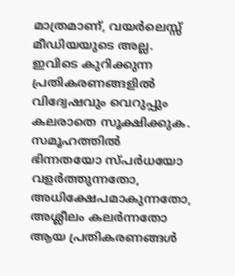മാത്രമാണ്, വയർലെസ്സ് മീഡിയയുടെ അല്ല. ഇവിടെ കുറിക്കുന്ന പ്രതികരണങ്ങളിൽ വിദ്വേഷവും വെറുപ്പും കലരാതെ സൂക്ഷിക്കുക. സമൂഹത്തിൽ ഭിന്നതയോ സ്‌പർധയോ വളർത്തുന്നതോ, അധിക്ഷേപമാകുന്നതോ, അശ്ലീലം കലർന്നതോ ആയ പ്രതികരണങ്ങൾ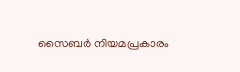സൈബർ നിയമപ്രകാരം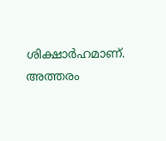ശിക്ഷാർഹമാണ്. അത്തരം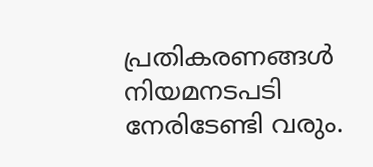പ്രതികരണങ്ങൾ നിയമനടപടി നേരിടേണ്ടി വരും.